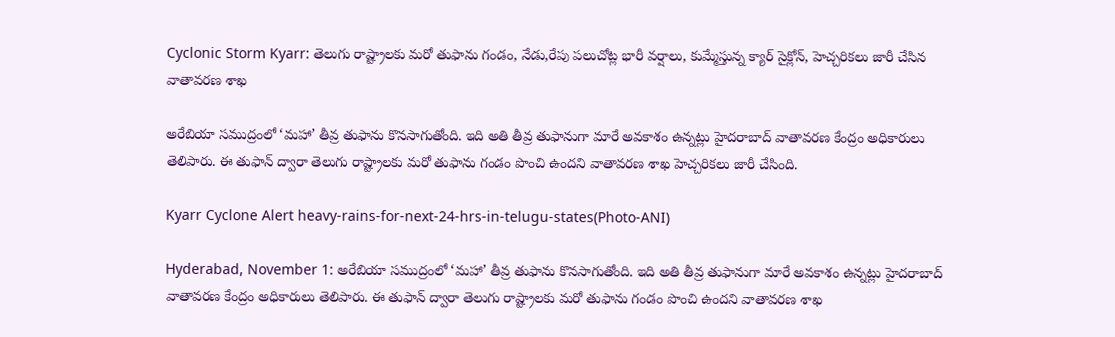Cyclonic Storm Kyarr: తెలుగు రాష్ట్రాలకు మరో తుఫాను గండం, నేడు,రేపు పలుచోట్ల భారీ వర్షాలు, కుమ్మేస్తున్న క్యార్ సైక్లోన్, హెచ్చరికలు జారీ చేసిన వాతావరణ శాఖ

అరేబియా సముద్రంలో ‘మహా’ తీవ్ర తుఫాను కొనసాగుతోంది. ఇది అతి తీవ్ర తుఫానుగా మారే అవకాశం ఉన్నట్లు హైదరాబాద్‌ వాతావరణ కేంద్రం అధికారులు తెలిపారు. ఈ తుఫాన్ ద్వారా తెలుగు రాష్ట్రాలకు మరో తుఫాను గండం పొంచి ఉందని వాతావరణ శాఖ హెచ్చరికలు జారీ చేసింది.

Kyarr Cyclone Alert heavy-rains-for-next-24-hrs-in-telugu-states(Photo-ANI)

Hyderabad, November 1: అరేబియా సముద్రంలో ‘మహా’ తీవ్ర తుఫాను కొనసాగుతోంది. ఇది అతి తీవ్ర తుఫానుగా మారే అవకాశం ఉన్నట్లు హైదరాబాద్‌ వాతావరణ కేంద్రం అధికారులు తెలిపారు. ఈ తుఫాన్ ద్వారా తెలుగు రాష్ట్రాలకు మరో తుఫాను గండం పొంచి ఉందని వాతావరణ శాఖ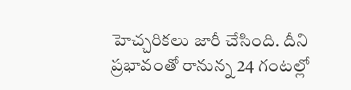హెచ్చరికలు జారీ చేసింది. దీని ప్రభావంతో రానున్న 24 గంటల్లో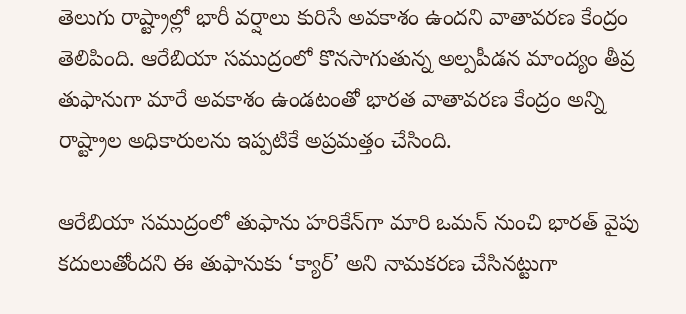తెలుగు రాష్ట్రాల్లో భారీ వర్షాలు కురిసే అవకాశం ఉందని వాతావరణ కేంద్రం తెలిపింది. ఆరేబియా సముద్రంలో కొనసాగుతున్న అల్పపీడన మాంద్యం తీవ్ర తుఫానుగా మారే అవకాశం ఉండటంతో భారత వాతావరణ కేంద్రం అన్ని రాష్ట్రాల అధికారులను ఇప్పటికే అప్రమత్తం చేసింది.

ఆరేబియా సముద్రంలో తుఫాను హరికేన్‌గా మారి ఒమన్ నుంచి భారత్ వైపు కదులుతోందని ఈ తుఫానుకు ‘క్యార్’ అని నామకరణ చేసినట్టుగా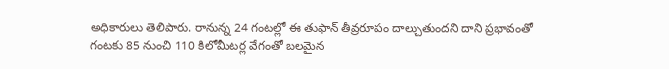అధికారులు తెలిపారు. రానున్న 24 గంటల్లో ఈ తుఫాన్ తీవ్రరూపం దాల్చుతుందని దాని ప్రభావంతో గంటకు 85 నుంచి 110 కిలోమీటర్ల వేగంతో బలమైన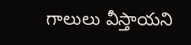గాలులు వీస్తాయని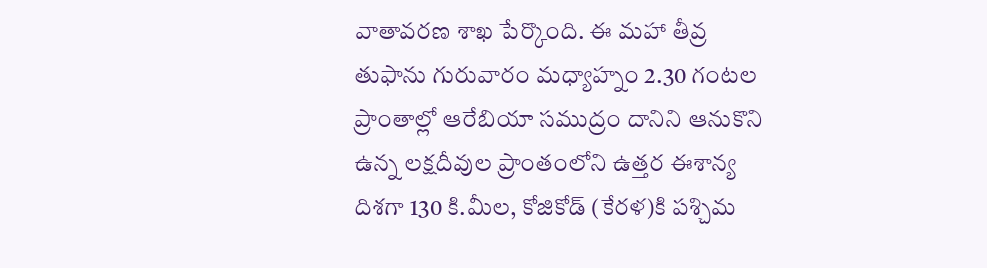వాతావరణ శాఖ పేర్కొంది. ఈ మహా తీవ్ర తుఫాను గురువారం మధ్యాహ్నం 2.30 గంటల ప్రాంతాల్లో ఆరేబియా సముద్రం దానిని ఆనుకొని ఉన్న లక్షదీవుల ప్రాంతంలోని ఉత్తర ఈశాన్య దిశగా 130 కి.మీల, కోజికోడ్ (కేరళ)కి పశ్చిమ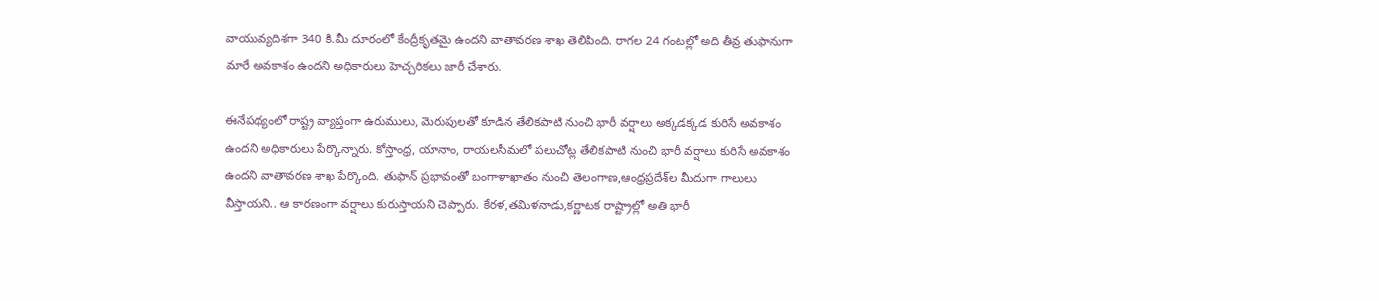వాయువ్యదిశగా 340 కి.మీ దూరంలో కేంద్రీకృతమై ఉందని వాతావరణ శాఖ తెలిపింది. రాగల 24 గంటల్లో అది తీవ్ర తుఫానుగా మారే అవకాశం ఉందని అధికారులు హెచ్చరికలు జారీ చేశారు.

ఈనేపథ్యంలో రాష్ట్ర వ్యాప్తంగా ఉరుములు, మెరుపులతో కూడిన తేలికపాటి నుంచి భారీ వర్షాలు అక్కడక్కడ కురిసే అవకాశం ఉందని అధికారులు పేర్కొన్నారు. కోస్తాంధ్ర, యానాం, రాయలసీమలో పలుచోట్ల తేలికపాటి నుంచి భారీ వర్షాలు కురిసే అవకాశం ఉందని వాతావరణ శాఖ పేర్కొంది. తుఫాన్ ప్రభావంతో బంగాళాఖాతం నుంచి తెలంగాణ,ఆంధ్రప్రదేశ్‌ల మీదుగా గాలులు వీస్తాయని.. ఆ కారణంగా వర్షాలు కురుస్తాయని చెప్పారు. కేరళ,తమిళనాడు,కర్ణాటక రాష్ట్రాల్లో అతి భారీ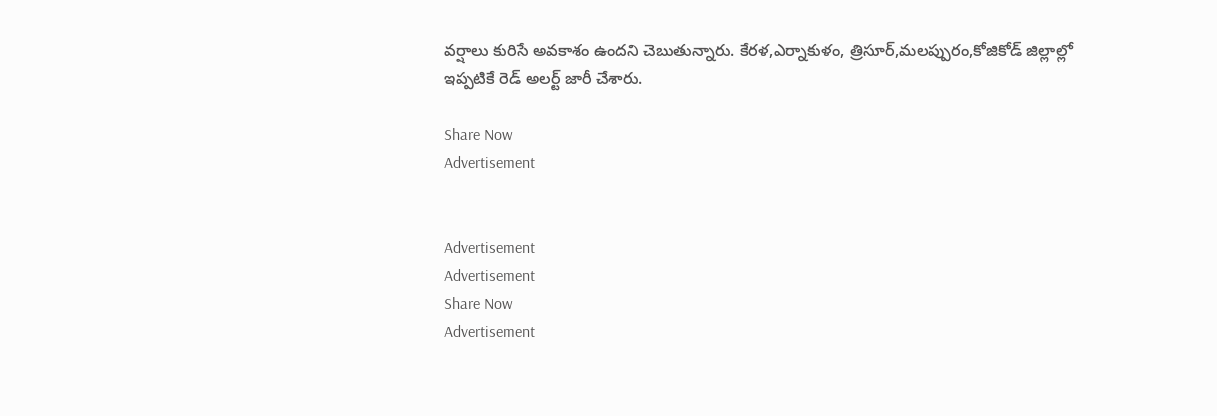వర్షాలు కురిసే అవకాశం ఉందని చెబుతున్నారు. కేరళ,ఎర్నాకుళం, త్రిసూర్,మలప్పురం,కోజికోడ్ జిల్లాల్లో ఇప్పటికే రెడ్ అలర్ట్ జారీ చేశారు.

Share Now
Advertisement


Advertisement
Advertisement
Share Now
Advertisement